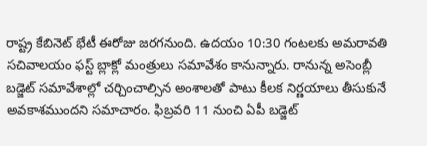రాష్ట్ర కేబినెట్ భేటీ ఈరోజు జరగనుంది. ఉదయం 10:30 గంటలకు అమరావతి సచివాలయం ఫస్ట్ బ్లాక్లో మంత్రులు సమావేశం కానున్నారు. రానున్న అసెంబ్లీ బడ్జెట్ సమావేశాల్లో చర్చించాల్సిన అంశాలతో పాటు కీలక నిర్ణయాలు తీసుకునే అవకాశముందని సమాచారం. ఫిబ్రవరి 11 నుంచి ఏపీ బడ్జెట్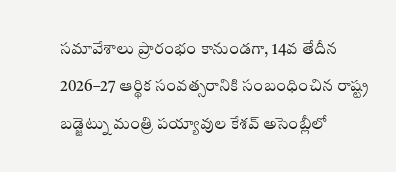సమావేశాలు ప్రారంభం కానుండగా, 14వ తేదీన 2026–27 ఆర్థిక సంవత్సరానికి సంబంధించిన రాష్ట్ర బడ్జెట్ను మంత్రి పయ్యావుల కేశవ్ అసెంబ్లీలో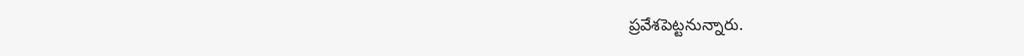ప్రవేశపెట్టనున్నారు.